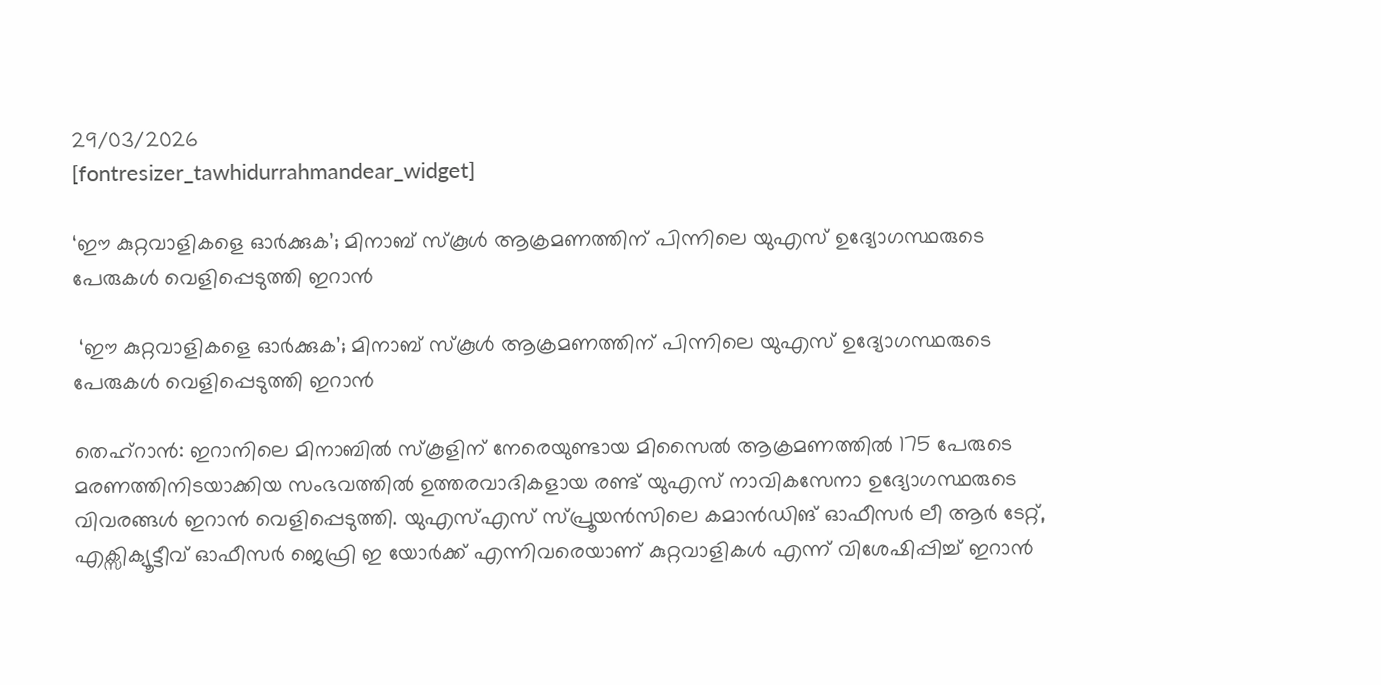29/03/2026
[fontresizer_tawhidurrahmandear_widget]

‘ഈ കുറ്റവാളികളെ ഓർക്കുക’; മിനാബ് സ്കൂൾ ആക്രമണത്തിന് പിന്നിലെ യുഎസ് ഉദ്യോഗസ്ഥരുടെ പേരുകൾ വെളിപ്പെടുത്തി ഇറാൻ

 ‘ഈ കുറ്റവാളികളെ ഓർക്കുക’; മിനാബ് സ്കൂൾ ആക്രമണത്തിന് പിന്നിലെ യുഎസ് ഉദ്യോഗസ്ഥരുടെ പേരുകൾ വെളിപ്പെടുത്തി ഇറാൻ

തെഹ്‌റാൻ: ഇറാനിലെ മിനാബിൽ സ്കൂളിന് നേരെയുണ്ടായ മിസൈൽ ആക്രമണത്തിൽ 175 പേരുടെ മരണത്തിനിടയാക്കിയ സംഭവത്തിൽ ഉത്തരവാദികളായ രണ്ട് യുഎസ് നാവികസേനാ ഉദ്യോഗസ്ഥരുടെ വിവരങ്ങൾ ഇറാൻ വെളിപ്പെടുത്തി. യുഎസ്എസ് സ്പ്രൂയൻസിലെ കമാൻഡിങ് ഓഫീസർ ലീ ആർ ടേറ്റ്, എക്സിക്യൂട്ടീവ് ഓഫീസർ ജെഫ്രി ഇ യോർക്ക് എന്നിവരെയാണ് കുറ്റവാളികൾ എന്ന് വിശേഷിപ്പിച്ച് ഇറാൻ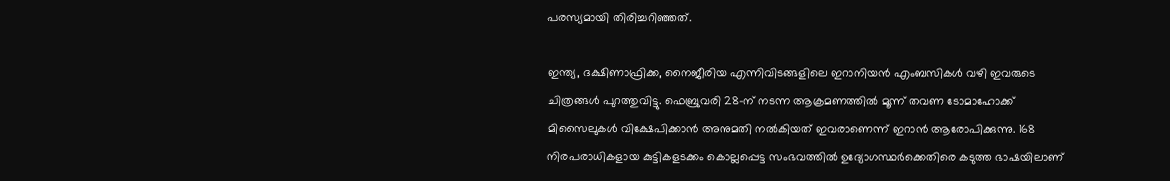പരസ്യമായി തിരിച്ചറിഞ്ഞത്.

ഇന്ത്യ, ദക്ഷിണാഫ്രിക്ക, നൈജീരിയ എന്നിവിടങ്ങളിലെ ഇറാനിയൻ എംബസികൾ വഴി ഇവരുടെ ചിത്രങ്ങൾ പുറത്തുവിട്ടു. ഫെബ്രുവരി 28-ന് നടന്ന ആക്രമണത്തിൽ മൂന്ന് തവണ ടോമാഹോക്ക് മിസൈലുകൾ വിക്ഷേപിക്കാൻ അനുമതി നൽകിയത് ഇവരാണെന്ന് ഇറാൻ ആരോപിക്കുന്നു. 168 നിരപരാധികളായ കുട്ടികളടക്കം കൊല്ലപ്പെട്ട സംഭവത്തിൽ ഉദ്യോഗസ്ഥർക്കെതിരെ കടുത്ത ഭാഷയിലാണ്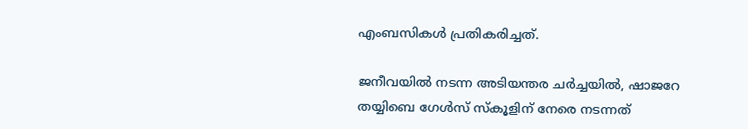എംബസികൾ പ്രതികരിച്ചത്.

ജനീവയിൽ നടന്ന അടിയന്തര ചർച്ചയിൽ, ഷാജറേ തയ്യിബെ ഗേൾസ് സ്കൂളിന് നേരെ നടന്നത്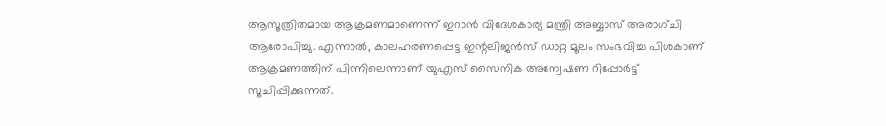ആസൂത്രിതമായ ആക്രമണമാണെന്ന് ഇറാൻ വിദേശകാര്യ മന്ത്രി അബ്ബാസ് അരാഗ്ചി ആരോപിച്ചു. എന്നാൽ, കാലഹരണപ്പെട്ട ഇന്റലിജൻസ് ഡാറ്റ മൂലം സംഭവിച്ച പിശകാണ് ആക്രമണത്തിന് പിന്നിലെന്നാണ് യുഎസ് സൈനിക അന്വേഷണ റിപ്പോർട്ട് സൂചിപ്പിക്കുന്നത്.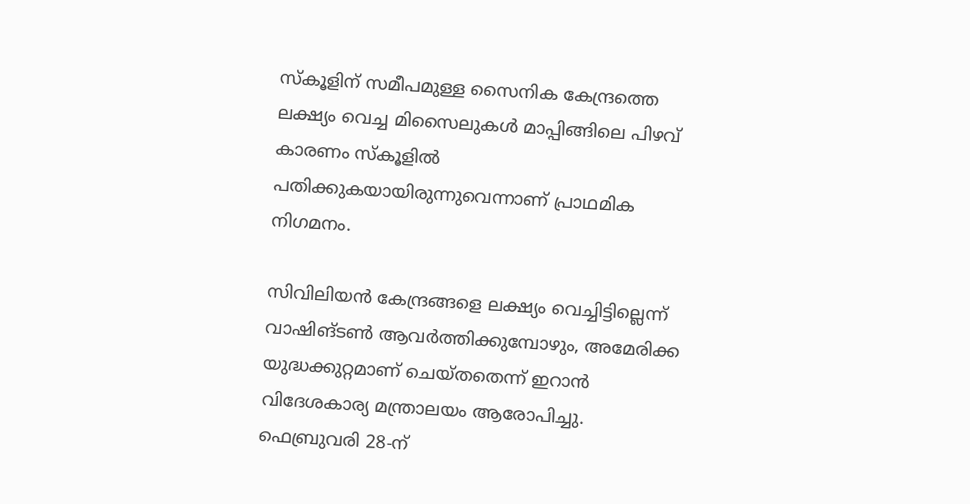സ്കൂളിന് സമീപമുള്ള സൈനിക കേന്ദ്രത്തെ ലക്ഷ്യം വെച്ച മിസൈലുകൾ മാപ്പിങ്ങിലെ പിഴവ് കാരണം സ്കൂളിൽ പതിക്കുകയായിരുന്നുവെന്നാണ് പ്രാഥമിക നിഗമനം.

സിവിലിയൻ കേന്ദ്രങ്ങളെ ലക്ഷ്യം വെച്ചിട്ടില്ലെന്ന് വാഷിങ്ടൺ ആവർത്തിക്കുമ്പോഴും, അമേരിക്ക യുദ്ധക്കുറ്റമാണ് ചെയ്തതെന്ന് ഇറാൻ വിദേശകാര്യ മന്ത്രാലയം ആരോപിച്ചു. ഫെബ്രുവരി 28-ന്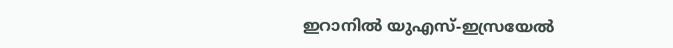ഇറാനിൽ യുഎസ്-ഇസ്രയേൽ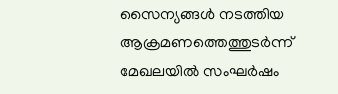സൈന്യങ്ങൾ നടത്തിയ ആക്രമണത്തെത്തുടർന്ന് മേഖലയിൽ സംഘർഷം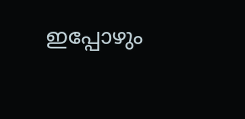ഇപ്പോഴും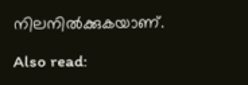നിലനിൽക്കുകയാണ്.

Also read: